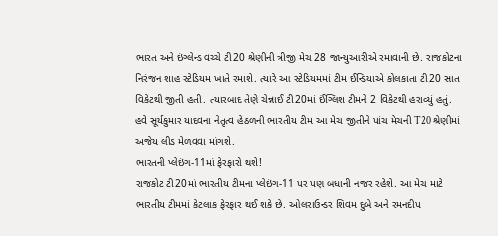ભારત અને ઇંગ્લેન્ડ વચ્ચે ટી20 શ્રેણીની ત્રીજી મેચ 28 જાન્યુઆરીએ રમાવાની છે. રાજકોટના નિરંજન શાહ સ્ટેડિયમ ખાતે રમાશે. ત્યારે આ સ્ટેડિયમમાં ટીમ ઈન્ડિયાએ કોલકાતા ટી20 સાત વિકેટથી જીતી હતી. ત્યારબાદ તેણે ચેન્નાઈ ટી20માં ઈંગ્લિશ ટીમને 2 વિકેટથી હરાવ્યું હતું. હવે સૂર્યકુમાર યાદવના નેતૃત્વ હેઠળની ભારતીય ટીમ આ મેચ જીતીને પાંચ મેચની T20 શ્રેણીમાં અજેય લીડ મેળવવા માંગશે.
ભારતની પ્લેઇંગ-11માં ફેરફારો થશે!
રાજકોટ ટી20માં ભારતીય ટીમના પ્લેઇંગ-11 પર પણ બધાની નજર રહેશે. આ મેચ માટે ભારતીય ટીમમાં કેટલાક ફેરફાર થઈ શકે છે. ઓલરાઉન્ડર શિવમ દુબે અને રમનદીપ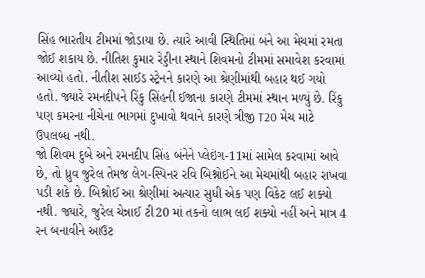સિંહ ભારતીય ટીમમાં જોડાયા છે. ત્યારે આવી સ્થિતિમાં બંને આ મેચમાં રમતા જોઈ શકાય છે. નીતિશ કુમાર રેડ્ડીના સ્થાને શિવમનો ટીમમાં સમાવેશ કરવામાં આવ્યો હતો. નીતીશ સાઈડ સ્ટ્રેનને કારણે આ શ્રેણીમાંથી બહાર થઈ ગયો હતો. જ્યારે રમનદીપને રિંકુ સિંહની ઈજાના કારણે ટીમમાં સ્થાન મળ્યું છે. રિંકુ પણ કમરના નીચેના ભાગમાં દુખાવો થવાને કારણે ત્રીજી T20 મેચ માટે ઉપલબ્ધ નથી.
જો શિવમ દુબે અને રમનદીપ સિંહ બંનેને પ્લેઇંગ-11માં સામેલ કરવામાં આવે છે, તો ધ્રુવ જુરેલ તેમજ લેગ-સ્પિનર રવિ બિશ્નોઈને આ મેચમાંથી બહાર રાખવા પડી શકે છે. બિશ્નોઈ આ શ્રેણીમાં અત્યાર સુધી એક પણ વિકેટ લઈ શક્યો નથી. જ્યારે, જુરેલ ચેન્નાઈ ટી20 માં તકનો લાભ લઈ શક્યો નહીં અને માત્ર 4 રન બનાવીને આઉટ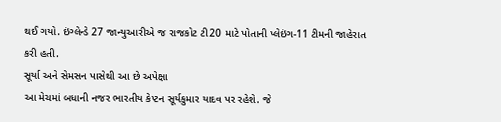થઈ ગયો. ઇંગ્લેન્ડે 27 જાન્યુઆરીએ જ રાજકોટ ટી20 માટે પોતાની પ્લેઇંગ-11 ટીમની જાહેરાત કરી હતી.
સૂર્યા અને સેમસન પાસેથી આ છે અપેક્ષા
આ મેચમાં બધાની નજર ભારતીય કેપ્ટન સૂર્યકુમાર યાદવ પર રહેશે. જે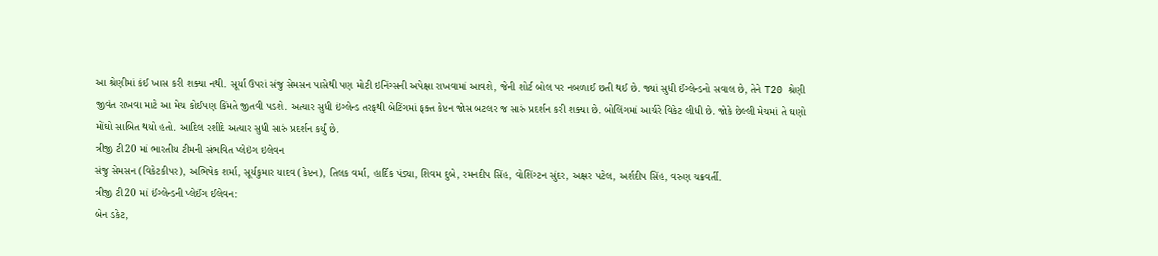આ શ્રેણીમાં કંઈ ખાસ કરી શક્યા નથી. સૂર્યા ઉપરાં સંજુ સેમસન પાસેથી પણ મોટી ઇનિંગ્સની અપેક્ષા રાખવામાં આવશે, જેની શોર્ટ બોલ પર નબળાઈ છતી થઈ છે. જ્યાં સુધી ઈંગ્લેન્ડનો સવાલ છે, તેને T20 શ્રેણી જીવંત રાખવા માટે આ મેચ કોઈપણ કિંમતે જીતવી પડશે. અત્યાર સુધી ઇંગ્લેન્ડ તરફથી બેટિંગમાં ફક્ત કેપ્ટન જોસ બટલર જ સારું પ્રદર્શન કરી શક્યા છે. બોલિંગમાં આર્ચરે વિકેટ લીધી છે. જોકે છેલ્લી મેચમાં તે ઘણો મોંઘો સાબિત થયો હતો. આદિલ રશીદે અત્યાર સુધી સારું પ્રદર્શન કર્યું છે.
ત્રીજી ટી20 માં ભારતીય ટીમની સંભવિત પ્લેઇંગ ઇલેવન
સંજુ સેમસન (વિકેટકીપર), અભિષેક શર્મા, સૂર્યકુમાર યાદવ (કેપ્ટન), તિલક વર્મા, હાર્દિક પંડ્યા, શિવમ દુબે, રમનદીપ સિંહ, વોશિંગ્ટન સુંદર, અક્ષર પટેલ, અર્શદીપ સિંહ, વરુણ ચક્રવર્તી.
ત્રીજી ટી20 માં ઈંગ્લેન્ડની પ્લેઈંગ ઈલેવન:
બેન ડકેટ,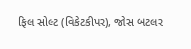ફિલ સોલ્ટ (વિકેટકીપર), જોસ બટલર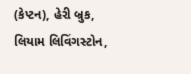(કેપ્ટન), હેરી બ્રુક, લિયામ લિવિંગસ્ટોન,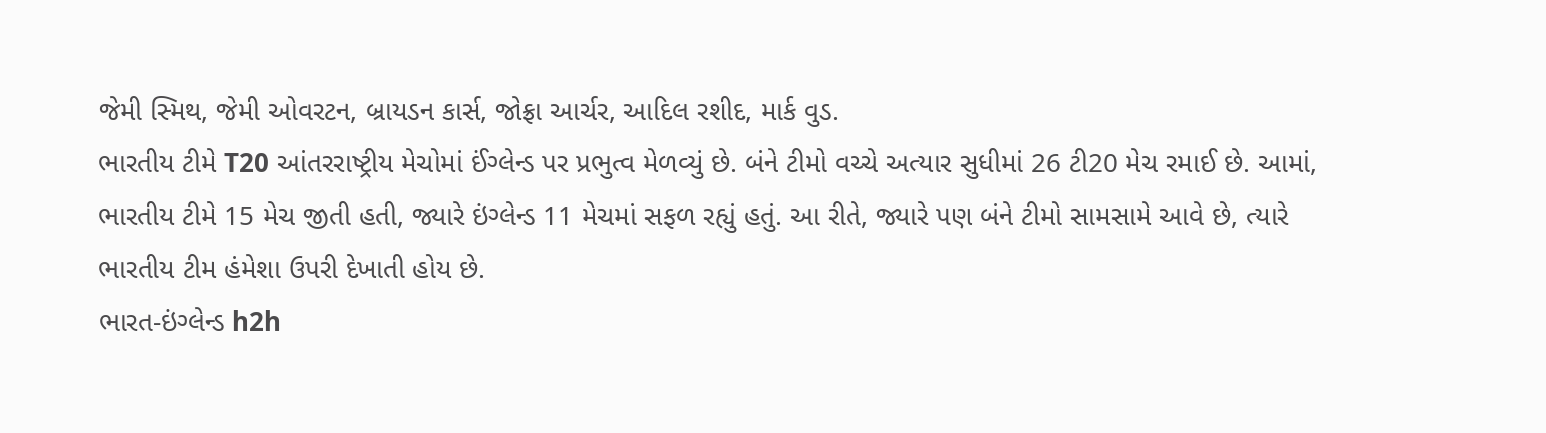જેમી સ્મિથ, જેમી ઓવરટન, બ્રાયડન કાર્સ, જોફ્રા આર્ચર, આદિલ રશીદ, માર્ક વુડ.
ભારતીય ટીમે T20 આંતરરાષ્ટ્રીય મેચોમાં ઈંગ્લેન્ડ પર પ્રભુત્વ મેળવ્યું છે. બંને ટીમો વચ્ચે અત્યાર સુધીમાં 26 ટી20 મેચ રમાઈ છે. આમાં, ભારતીય ટીમે 15 મેચ જીતી હતી, જ્યારે ઇંગ્લેન્ડ 11 મેચમાં સફળ રહ્યું હતું. આ રીતે, જ્યારે પણ બંને ટીમો સામસામે આવે છે, ત્યારે ભારતીય ટીમ હંમેશા ઉપરી દેખાતી હોય છે.
ભારત-ઇંગ્લેન્ડ h2h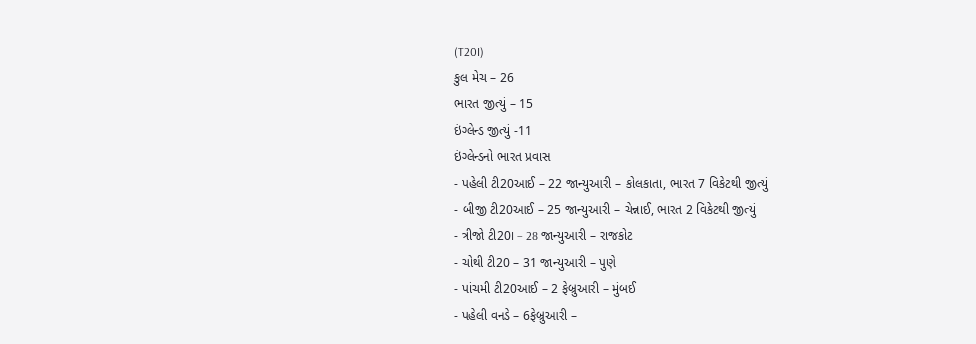(T20I)
કુલ મેચ – 26
ભારત જીત્યું – 15
ઇંગ્લેન્ડ જીત્યું -11
ઇંગ્લેન્ડનો ભારત પ્રવાસ
- પહેલી ટી20આઈ – 22 જાન્યુઆરી – કોલકાતા, ભારત 7 વિકેટથી જીત્યું
- બીજી ટી20આઈ – 25 જાન્યુઆરી – ચેન્નાઈ, ભારત 2 વિકેટથી જીત્યું
- ત્રીજો ટી20I – 28 જાન્યુઆરી – રાજકોટ
- ચોથી ટી20 – 31 જાન્યુઆરી – પુણે
- પાંચમી ટી20આઈ – 2 ફેબ્રુઆરી – મુંબઈ
- પહેલી વનડે – 6ફેબ્રુઆરી –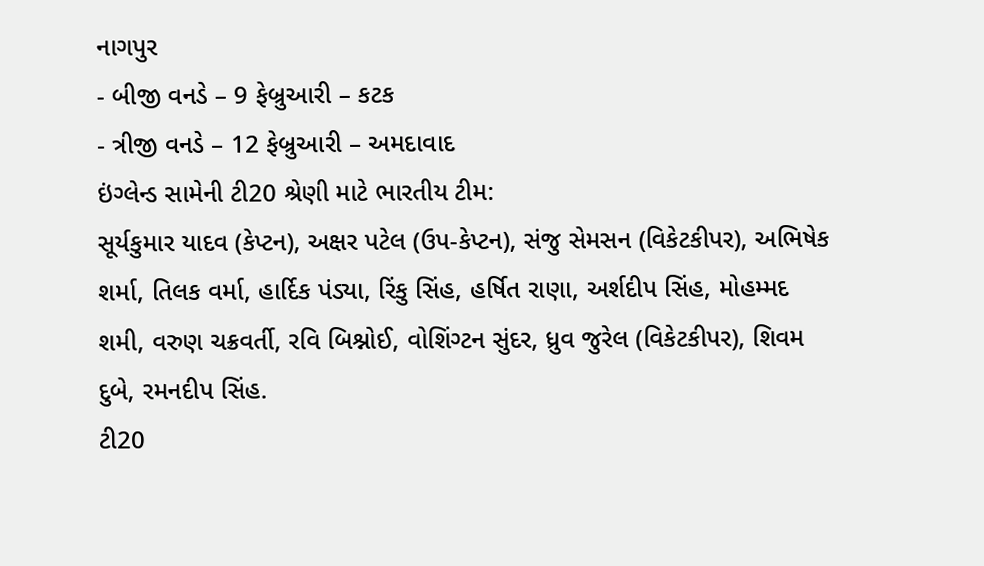નાગપુર
- બીજી વનડે – 9 ફેબ્રુઆરી – કટક
- ત્રીજી વનડે – 12 ફેબ્રુઆરી – અમદાવાદ
ઇંગ્લેન્ડ સામેની ટી20 શ્રેણી માટે ભારતીય ટીમ:
સૂર્યકુમાર યાદવ (કેપ્ટન), અક્ષર પટેલ (ઉપ-કેપ્ટન), સંજુ સેમસન (વિકેટકીપર), અભિષેક શર્મા, તિલક વર્મા, હાર્દિક પંડ્યા, રિંકુ સિંહ, હર્ષિત રાણા, અર્શદીપ સિંહ, મોહમ્મદ શમી, વરુણ ચક્રવર્તી, રવિ બિશ્નોઈ, વોશિંગ્ટન સુંદર, ધ્રુવ જુરેલ (વિકેટકીપર), શિવમ દુબે, રમનદીપ સિંહ.
ટી20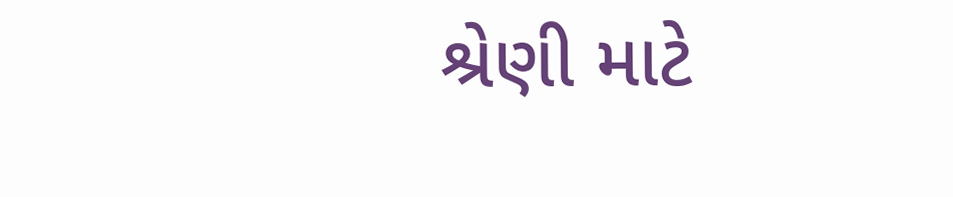શ્રેણી માટે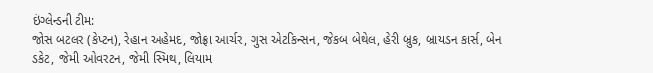ઇંગ્લેન્ડની ટીમ:
જોસ બટલર (કેપ્ટન), રેહાન અહેમદ, જોફ્રા આર્ચર, ગુસ એટકિન્સન, જેકબ બેથેલ, હેરી બ્રુક, બ્રાયડન કાર્સ, બેન ડકેટ, જેમી ઓવરટન, જેમી સ્મિથ, લિયામ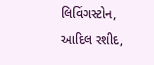લિવિંગસ્ટોન, આદિલ રશીદ,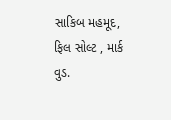સાકિબ મહમૂદ, ફિલ સોલ્ટ , માર્ક વુડ.